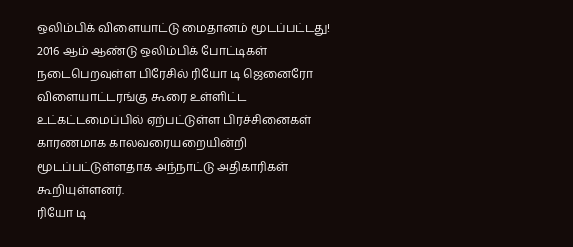ஒலிம்பிக் விளையாட்டு மைதானம் மூடப்பட்டது!
2016 ஆம் ஆண்டு ஒலிம்பிக் போட்டிகள் நடைபெறவுள்ள பிரேசில் ரியோ டி ஜெனைரோ விளையாட்டரங்கு கூரை உள்ளிட்ட உட்கட்டமைப்பில் ஏற்பட்டுள்ள பிரச்சினைகள் காரணமாக காலவரையறையின்றி மூடப்பட்டுள்ளதாக அந்நாட்டு அதிகாரிகள் கூறியுள்ளனர்.
ரியோ டி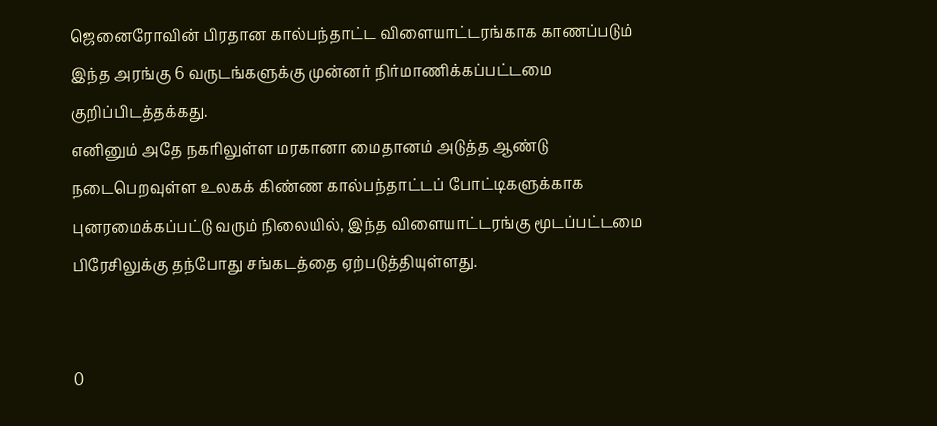ஜெனைரோவின் பிரதான கால்பந்தாட்ட விளையாட்டரங்காக காணப்படும் இந்த அரங்கு 6 வருடங்களுக்கு முன்னர் நிர்மாணிக்கப்பட்டமை குறிப்பிடத்தக்கது.
எனினும் அதே நகரிலுள்ள மரகானா மைதானம் அடுத்த ஆண்டு நடைபெறவுள்ள உலகக் கிண்ண கால்பந்தாட்டப் போட்டிகளுக்காக புனரமைக்கப்பட்டு வரும் நிலையில், இந்த விளையாட்டரங்கு மூடப்பட்டமை பிரேசிலுக்கு தந்போது சங்கடத்தை ஏற்படுத்தியுள்ளது.


0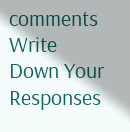comments
Write Down Your Responses